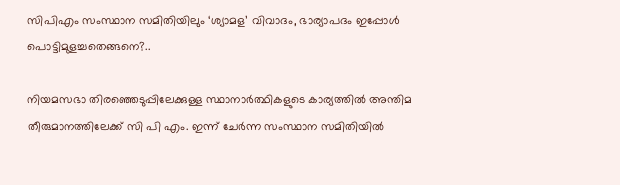സിപിഎം സംസ്ഥാന സമിതിയിലും ‘ശ്യാമള’ വിവാദം, ഭാര്യാപദം ഇപ്പോൾ പൊട്ടിമുളച്ചതെങ്ങനെ?..

നിയമസഭാ തിരഞ്ഞെടുപ്പിലേക്കുള്ള സ്ഥാനാർത്ഥികളുടെ കാര്യത്തിൽ അന്തിമ തീരുമാനത്തിലേക്ക് സി പി എം. ഇന്ന് ചേർന്ന സംസ്ഥാന സമിതിയിൽ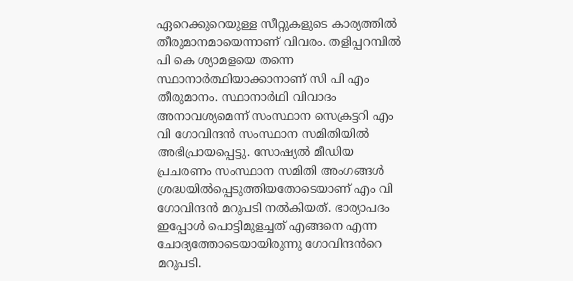ഏറെക്കുറെയുള്ള സീറ്റുകളുടെ കാര്യത്തിൽ തീരുമാനമായെന്നാണ് വിവരം. തളിപ്പറമ്പിൽ പി കെ ശ്യാമളയെ തന്നെ സ്ഥാനാർത്ഥിയാക്കാനാണ് സി പി എം തീരുമാനം. സ്ഥാനാർഥി വിവാദം അനാവശ്യമെന്ന് സംസ്ഥാന സെക്രട്ടറി എം വി ഗോവിന്ദൻ സംസ്ഥാന സമിതിയിൽ അഭിപ്രായപ്പെട്ടു. സോഷ്യൽ മീഡിയ പ്രചരണം സംസ്ഥാന സമിതി അംഗങ്ങൾ ശ്രദ്ധയിൽപ്പെടുത്തിയതോടെയാണ് എം വി ഗോവിന്ദൻ മറുപടി നൽകിയത്. ഭാര്യാപദം ഇപ്പോൾ പൊട്ടിമുളച്ചത് എങ്ങനെ എന്ന ചോദ്യത്തോടെയായിരുന്നു ഗോവിന്ദൻറെ മറുപടി.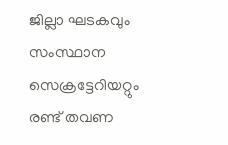ജില്ലാ ഘടകവും സംസ്ഥാന സെക്രട്ടേറിയറ്റും രണ്ട് തവണ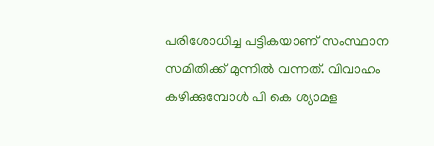പരിശോധിച്ച പട്ടികയാണ് സംസ്ഥാന സമിതിക്ക് മുന്നിൽ വന്നത്. വിവാഹം കഴിക്കുമ്പോൾ പി കെ ശ്യാമള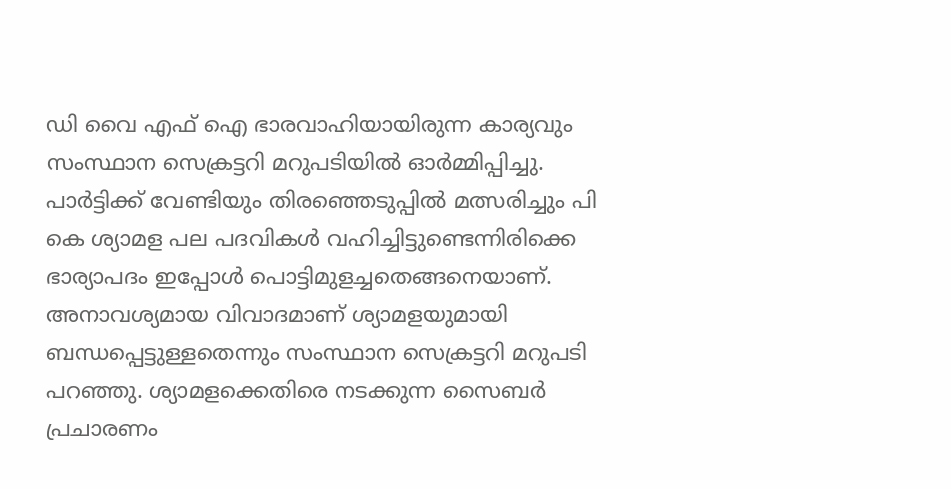ഡി വൈ എഫ് ഐ ഭാരവാഹിയായിരുന്ന കാര്യവും സംസ്ഥാന സെക്രട്ടറി മറുപടിയിൽ ഓർമ്മിപ്പിച്ചു. പാർട്ടിക്ക് വേണ്ടിയും തിരഞ്ഞെടുപ്പിൽ മത്സരിച്ചും പി കെ ശ്യാമള പല പദവികൾ വഹിച്ചിട്ടുണ്ടെന്നിരിക്കെ ഭാര്യാപദം ഇപ്പോൾ പൊട്ടിമുളച്ചതെങ്ങനെയാണ്. അനാവശ്യമായ വിവാദമാണ് ശ്യാമളയുമായി ബന്ധപ്പെട്ടുള്ളതെന്നും സംസ്ഥാന സെക്രട്ടറി മറുപടി പറഞ്ഞു. ശ്യാമളക്കെതിരെ നടക്കുന്ന സൈബർ പ്രചാരണം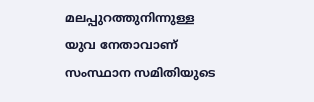മലപ്പുറത്തുനിന്നുള്ള യുവ നേതാവാണ് സംസ്ഥാന സമിതിയുടെ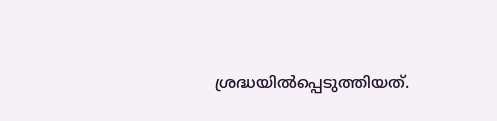ശ്രദ്ധയിൽപ്പെടുത്തിയത്.